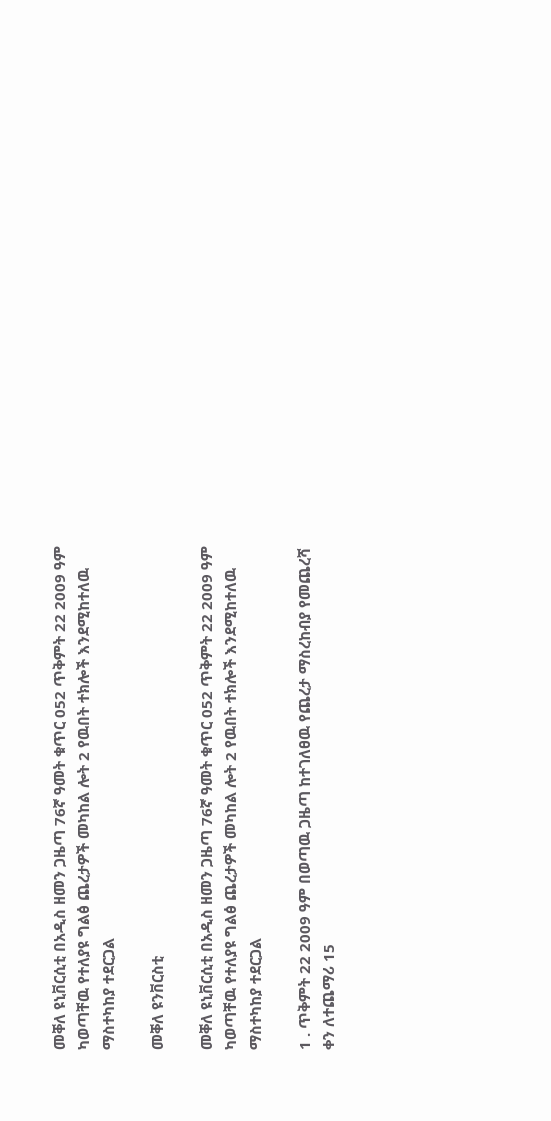መቐለ ዩኒቨርሲቲ በአዲስ ዘመን ጋዜጣ 76ኛ ዓመት ቁጥር 052 ጥቅምት 22 2009 ዓም ካወጣቸዉ የተለያዩ ግልፅ ጨረታዎች መካከል ሎት 2 የዉበት ተክሎች እንደሚከተለዉ ማስተካከያ ተደርጋል

መቐለ ዩንቨርስቲ

መቐለ ዩኒቨርሲቲ በአዲስ ዘመን ጋዜጣ 76ኛ ዓመት ቁጥር 052 ጥቅምት 22 2009 ዓም ካወጣቸዉ የተለያዩ ግልፅ ጨረታዎች መካከል ሎት 2 የዉበት ተክሎች እንደሚከተለዉ ማስተካከያ ተደርጋል

1 . ጥቅምት 22 2009 ዓም በወጣዉ ጋዜጣ ከተገለፀዉ የጨረታ ማስረከብያ የመጨረሻ ቀን ለተጨማሪ 15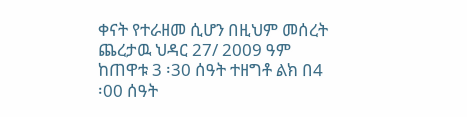ቀናት የተራዘመ ሲሆን በዚህም መሰረት ጨረታዉ ህዳር 27/ 2009 ዓም ከጠዋቱ 3 ፡30 ሰዓት ተዘግቶ ልክ በ4 ፡00 ሰዓት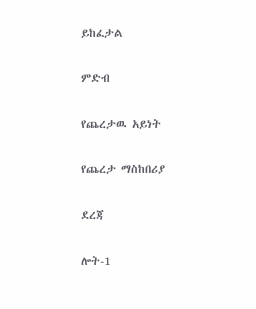ይከፈታል

ምድብ

የጨረታዉ አይነት

የጨረታ ማስከበሪያ

ደረጃ

ሎት-1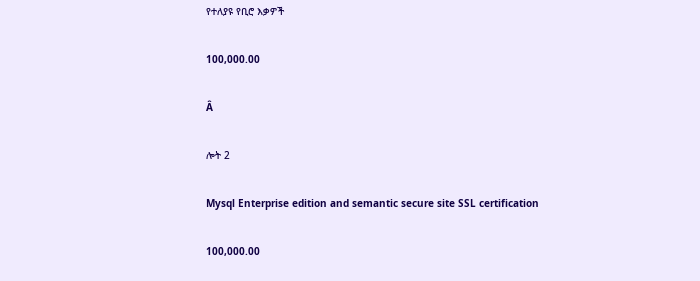የተለያዩ የቢሮ እቃዎች

100,000.00

Â

ሎት 2

Mysql Enterprise edition and semantic secure site SSL certification

100,000.00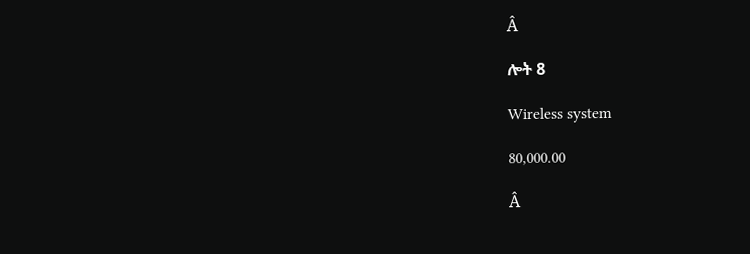Â

ሎት 8

Wireless system

80,000.00

Â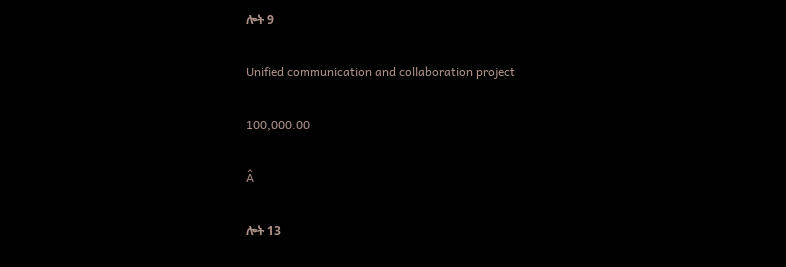ሎት 9

Unified communication and collaboration project

100,000.00

Â

ሎት 13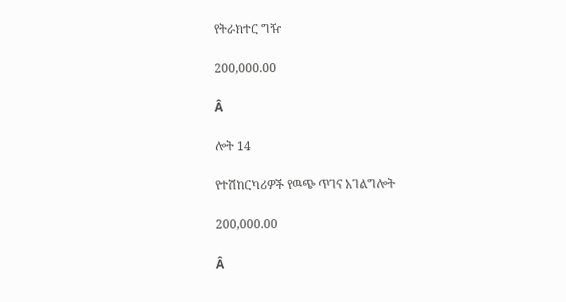የትራክተር ግዥ

200,000.00

Â

ሎት 14

የተሽከርካሪዎች የዉጭ ጥገና አገልግሎት

200,000.00

Â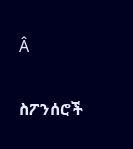Â

ስፖንሰሮች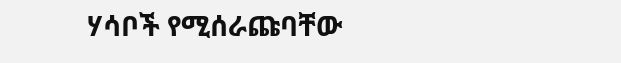ሃሳቦች የሚሰራጩባቸው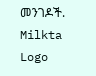መንገዶች.
Milkta Logo